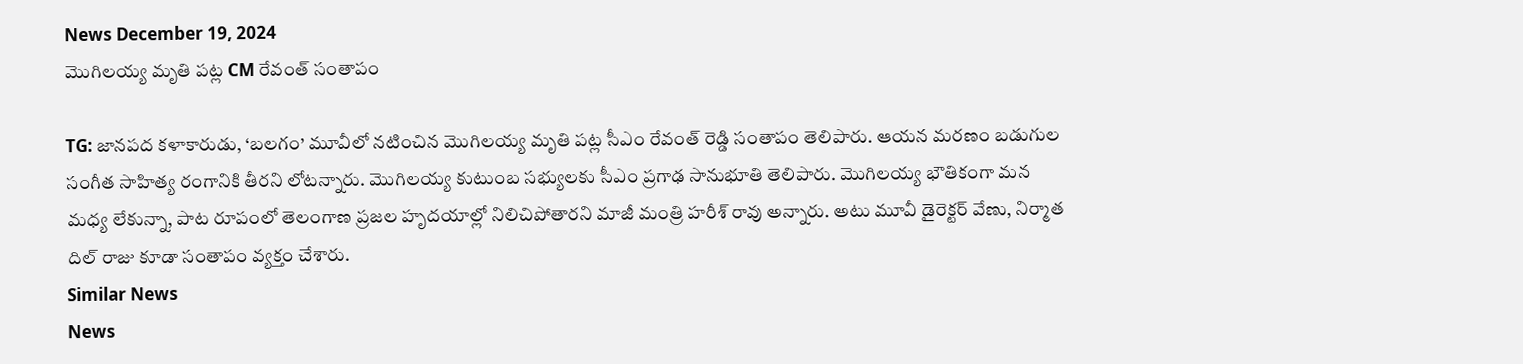News December 19, 2024
మొగిలయ్య మృతి పట్ల CM రేవంత్ సంతాపం

TG: జానపద కళాకారుడు, ‘బలగం’ మూవీలో నటించిన మొగిలయ్య మృతి పట్ల సీఎం రేవంత్ రెడ్డి సంతాపం తెలిపారు. ఆయన మరణం బడుగుల సంగీత సాహిత్య రంగానికి తీరని లోటన్నారు. మొగిలయ్య కుటుంబ సభ్యులకు సీఎం ప్రగాఢ సానుభూతి తెలిపారు. మొగిలయ్య భౌతికంగా మన మధ్య లేకున్నా, పాట రూపంలో తెలంగాణ ప్రజల హృదయాల్లో నిలిచిపోతారని మాజీ మంత్రి హరీశ్ రావు అన్నారు. అటు మూవీ డైరెక్టర్ వేణు, నిర్మాత దిల్ రాజు కూడా సంతాపం వ్యక్తం చేశారు.
Similar News
News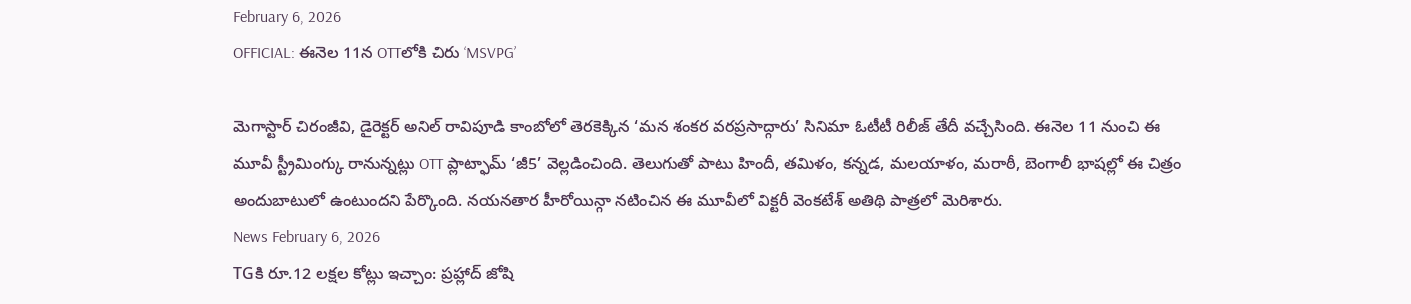February 6, 2026
OFFICIAL: ఈనెల 11న OTTలోకి చిరు ‘MSVPG’

మెగాస్టార్ చిరంజీవి, డైరెక్టర్ అనిల్ రావిపూడి కాంబోలో తెరకెక్కిన ‘మన శంకర వరప్రసాద్గారు’ సినిమా ఓటీటీ రిలీజ్ తేదీ వచ్చేసింది. ఈనెల 11 నుంచి ఈ మూవీ స్ట్రీమింగ్కు రానున్నట్లు OTT ప్లాట్ఫామ్ ‘జీ5’ వెల్లడించింది. తెలుగుతో పాటు హిందీ, తమిళం, కన్నడ, మలయాళం, మరాఠీ, బెంగాలీ భాషల్లో ఈ చిత్రం అందుబాటులో ఉంటుందని పేర్కొంది. నయనతార హీరోయిన్గా నటించిన ఈ మూవీలో విక్టరీ వెంకటేశ్ అతిథి పాత్రలో మెరిశారు.
News February 6, 2026
TGకి రూ.12 లక్షల కోట్లు ఇచ్చాం: ప్రహ్లాద్ జోషి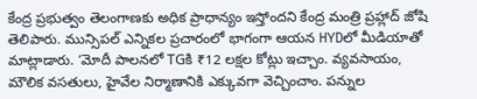కేంద్ర ప్రభుత్వం తెలంగాణకు అధిక ప్రాధాన్యం ఇస్తోందని కేంద్ర మంత్రి ప్రహ్లాద్ జోషి తెలిపారు. మున్సిపల్ ఎన్నికల ప్రచారంలో భాగంగా ఆయన HYDలో మీడియాతో మాట్లాడారు. ‘మోదీ పాలనలో TGకి ₹12 లక్షల కోట్లు ఇచ్చాం. వ్యవసాయం, మౌలిక వసతులు, హైవేల నిర్మాణానికి ఎక్కువగా వెచ్చించాం. పన్నుల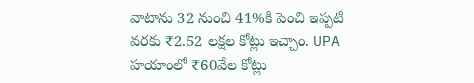వాటాను 32 నుంచి 41%కి పెంచి ఇప్పటి వరకు ₹2.52 లక్షల కోట్లు ఇచ్చాం. UPA హయాంలో ₹60వేల కోట్లు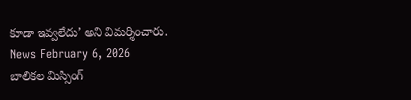కూడా ఇవ్వలేదు’ అని విమర్శించారు.
News February 6, 2026
బాలికల మిస్సింగ్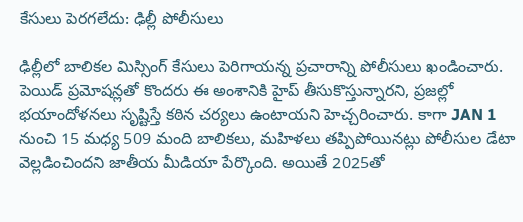కేసులు పెరగలేదు: ఢిల్లీ పోలీసులు

ఢిల్లీలో బాలికల మిస్సింగ్ కేసులు పెరిగాయన్న ప్రచారాన్ని పోలీసులు ఖండించారు. పెయిడ్ ప్రమోషన్లతో కొందరు ఈ అంశానికి హైప్ తీసుకొస్తున్నారని, ప్రజల్లో భయాందోళనలు సృష్టిస్తే కఠిన చర్యలు ఉంటాయని హెచ్చరించారు. కాగా JAN 1 నుంచి 15 మధ్య 509 మంది బాలికలు, మహిళలు తప్పిపోయినట్లు పోలీసుల డేటా వెల్లడించిందని జాతీయ మీడియా పేర్కొంది. అయితే 2025తో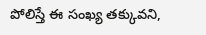పోలిస్తే ఈ సంఖ్య తక్కువని,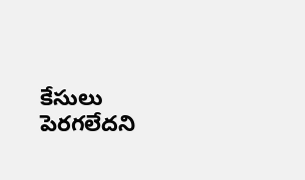కేసులు పెరగలేదని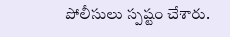పోలీసులు స్పష్టం చేశారు.